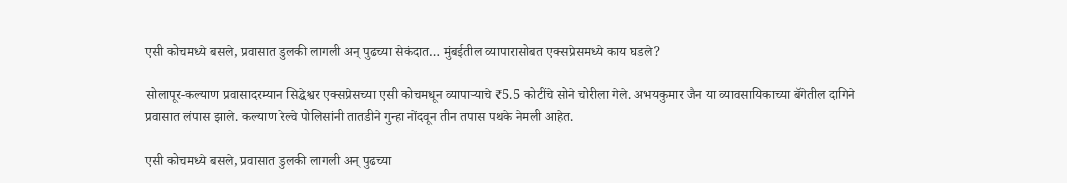एसी कोचमध्ये बसले, प्रवासात डुलकी लागली अन् पुढच्या सेकंदात… मुंबईतील व्यापारासोबत एक्सप्रेसमध्ये काय घडले?

सोलापूर-कल्याण प्रवासादरम्यान सिद्धेश्वर एक्सप्रेसच्या एसी कोचमधून व्यापाऱ्याचे ₹5.5 कोटींचे सोने चोरीला गेले. अभयकुमार जैन या व्यावसायिकाच्या बॅगेतील दागिने प्रवासात लंपास झाले. कल्याण रेल्वे पोलिसांनी तातडीने गुन्हा नोंदवून तीन तपास पथके नेमली आहेत.

एसी कोचमध्ये बसले, प्रवासात डुलकी लागली अन् पुढच्या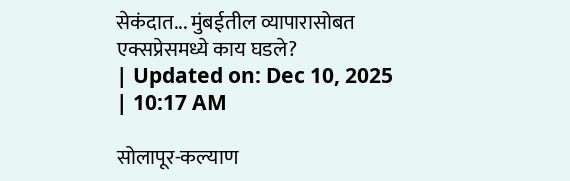सेकंदात... मुंबईतील व्यापारासोबत एक्सप्रेसमध्ये काय घडले?
| Updated on: Dec 10, 2025 | 10:17 AM

सोलापूर-कल्याण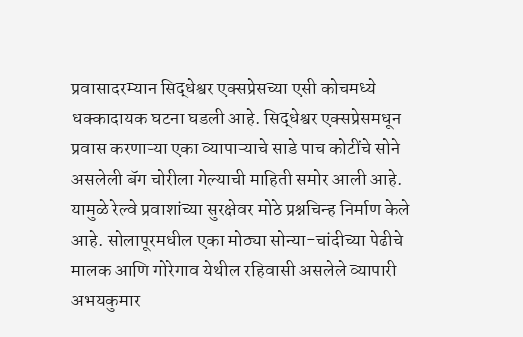प्रवासादरम्यान सिद्धेश्वर एक्सप्रेसच्या एसी कोचमध्ये धक्कादायक घटना घडली आहे. सिद्धेश्वर एक्सप्रेसमधून प्रवास करणाऱ्या एका व्यापाऱ्याचे साडे पाच कोटींचे सोने असलेली बॅग चोरीला गेल्याची माहिती समोर आली आहे. यामुळे रेल्वे प्रवाशांच्या सुरक्षेवर मोठे प्रश्नचिन्ह निर्माण केले आहे. सोलापूरमधील एका मोठ्या सोन्या-चांदीच्या पेढीचे मालक आणि गोरेगाव येथील रहिवासी असलेले व्यापारी अभयकुमार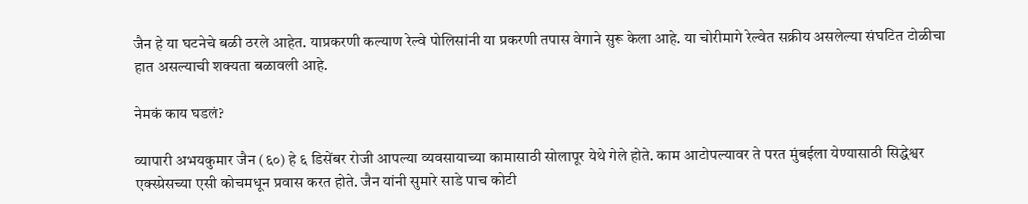जैन हे या घटनेचे बळी ठरले आहेत. याप्रकरणी कल्याण रेल्वे पोलिसांनी या प्रकरणी तपास वेगाने सुरू केला आहे. या चोरीमागे रेल्वेत सक्रीय असलेल्या संघटित टोळीचा हात असल्याची शक्यता बळावली आहे.

नेमकं काय घडलं?

व्यापारी अभयकुमार जैन (६०) हे ६ डिसेंबर रोजी आपल्या व्यवसायाच्या कामासाठी सोलापूर येथे गेले होते. काम आटोपल्यावर ते परत मुंबईला येण्यासाठी सिद्धेश्वर एक्स्प्रेसच्या एसी कोचमधून प्रवास करत होते. जैन यांनी सुमारे साडे पाच कोटी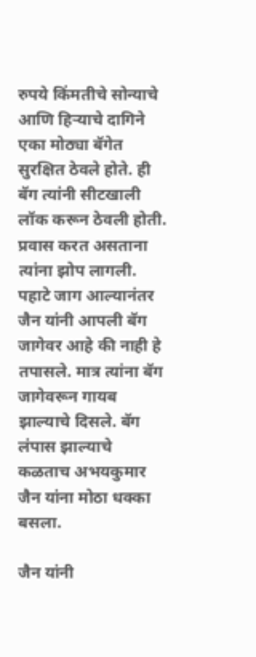रुपये किंमतीचे सोन्याचे आणि हिऱ्याचे दागिने एका मोठ्या बॅगेत सुरक्षित ठेवले होते. ही बॅग त्यांनी सीटखाली लॉक करून ठेवली होती. प्रवास करत असताना त्यांना झोप लागली. पहाटे जाग आल्यानंतर जैन यांनी आपली बॅग जागेवर आहे की नाही हे तपासले. मात्र त्यांना बॅग जागेवरून गायब झाल्याचे दिसले. बॅग लंपास झाल्याचे कळताच अभयकुमार जैन यांना मोठा धक्का बसला.

जैन यांनी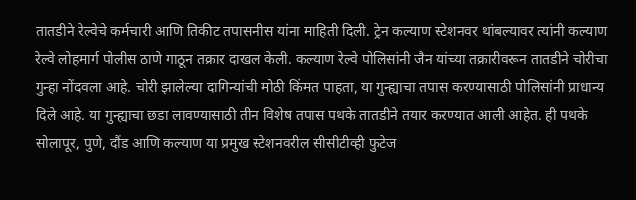तातडीने रेल्वेचे कर्मचारी आणि तिकीट तपासनीस यांना माहिती दिली. ट्रेन कल्याण स्टेशनवर थांबल्यावर त्यांनी कल्याण रेल्वे लोहमार्ग पोलीस ठाणे गाठून तक्रार दाखल केली. कल्याण रेल्वे पोलिसांनी जैन यांच्या तक्रारीवरून तातडीने चोरीचा गुन्हा नोंदवला आहे. चोरी झालेल्या दागिन्यांची मोठी किंमत पाहता, या गुन्ह्याचा तपास करण्यासाठी पोलिसांनी प्राधान्य दिले आहे. या गुन्ह्याचा छडा लावण्यासाठी तीन विशेष तपास पथके तातडीने तयार करण्यात आली आहेत. ही पथके सोलापूर, पुणे, दौंड आणि कल्याण या प्रमुख स्टेशनवरील सीसीटीव्ही फुटेज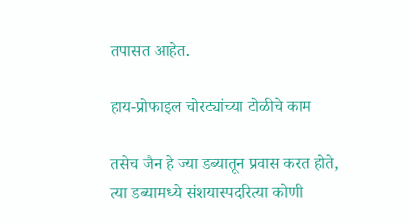तपासत आहेत.

हाय-प्रोफाइल चोरट्यांच्या टोळीचे काम

तसेच जैन हे ज्या डब्यातून प्रवास करत होते, त्या डब्यामध्ये संशयास्पदरित्या कोणी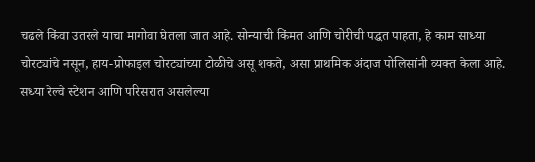चढले किंवा उतरले याचा मागोवा घेतला जात आहे. सोन्याची किंमत आणि चोरीची पद्धत पाहता, हे काम साध्या चोरट्यांचे नसून, हाय-प्रोफाइल चोरट्यांच्या टोळीचे असू शकते, असा प्राथमिक अंदाज पोलिसांनी व्यक्त केला आहे. सध्या रेल्वे स्टेशन आणि परिसरात असलेल्या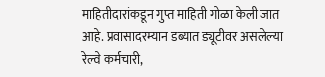माहितीदारांकडून गुप्त माहिती गोळा केली जात आहे. प्रवासादरम्यान डब्यात ड्यूटीवर असलेल्या रेल्वे कर्मचारी,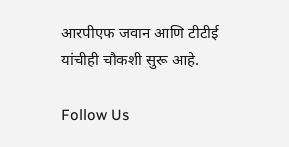आरपीएफ जवान आणि टीटीई यांचीही चौकशी सुरू आहे.

Follow Us